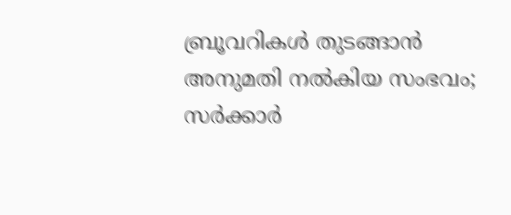ബ്രൂവറികള്‍ തുടങ്ങാന്‍ അനുമതി നല്‍കിയ സംഭവം; സര്‍ക്കാര്‍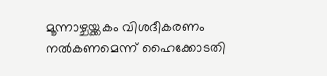മൂന്നാഴ്ചയ്ക്കകം വിശദീകരണം നല്‍കണമെന്ന് ഹൈക്കോടതി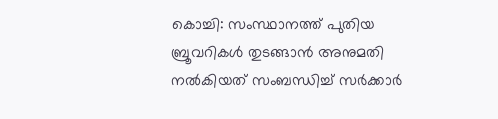കൊച്ചി: സംസ്ഥാനത്ത് പുതിയ ബ്രൂവറികള്‍ തുടങ്ങാന്‍ അനുമതി നല്‍കിയത് സംബന്ധിച്ച്‌ സര്‍ക്കാര്‍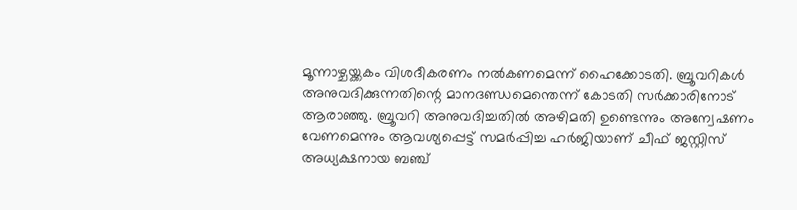മൂന്നാഴ്ചയ്ക്കകം വിശദീകരണം നല്‍കണമെന്ന് ഹൈക്കോടതി. ബ്രൂവറികള്‍ അനുവദിക്കുന്നതിന്റെ മാനദണ്ഡമെന്തെന്ന് കോടതി സര്‍ക്കാരിനോട് ആരാഞ്ഞു. ബ്രൂവറി അനുവദിച്ചതില്‍ അഴിമതി ഉണ്ടെന്നും അന്വേഷണം വേണമെന്നും ആവശ്യപ്പെട്ട് സമര്‍പ്പിച്ച ഹര്‍ജിയാണ് ചീഫ് ജസ്റ്റിസ് അധ്യക്ഷനായ ബഞ്ച്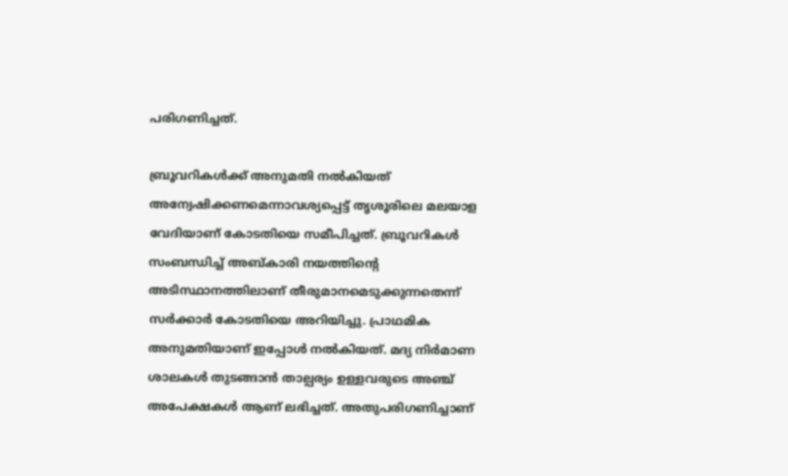പരിഗണിച്ചത്.

ബ്രൂവറികള്‍ക്ക് അനുമതി നല്‍കിയത് അന്വേഷിക്കണമെന്നാവശ്യപ്പെട്ട് തൃശൂരിലെ മലയാള വേദിയാണ് കോടതിയെ സമീപിച്ചത്. ബ്രൂവറികള്‍ സംബന്ധിച്ച്‌ അബ്കാരി നയത്തിന്റെ അടിസ്ഥാനത്തിലാണ് തീരുമാനമെടുക്കുന്നതെന്ന് സര്‍ക്കാര്‍ കോടതിയെ അറിയിച്ചു. പ്രാഥമിക അനുമതിയാണ് ഇപ്പോള്‍ നല്‍കിയത്. മദ്യ നിര്‍മാണ ശാലകള്‍ തുടങ്ങാന്‍ താല്പര്യം ഉള്ളവരുടെ അഞ്ച് അപേക്ഷകള്‍ ആണ് ലഭിച്ചത്. അതുപരിഗണിച്ചാണ്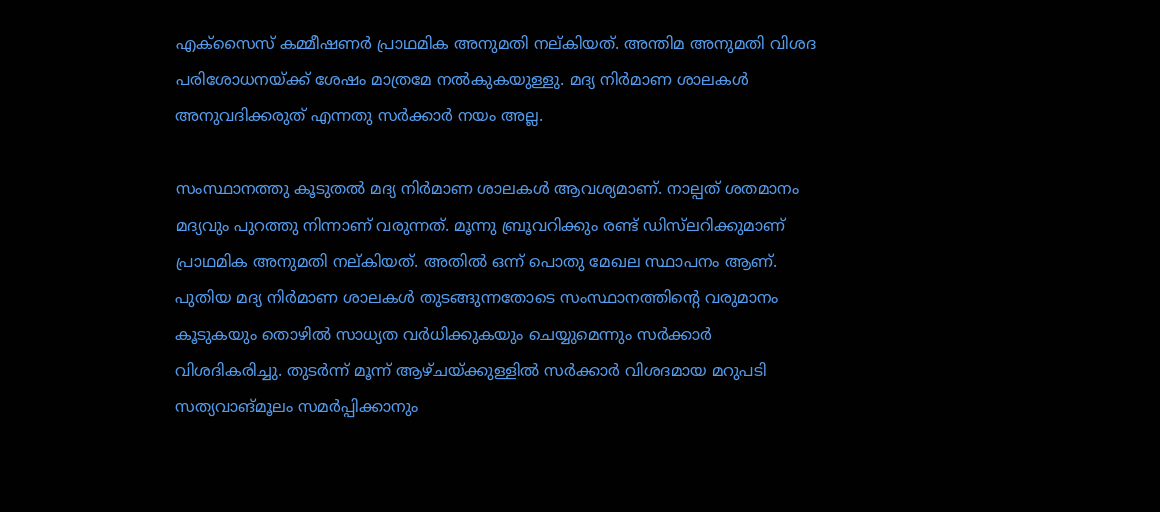എക്‌സൈസ് കമ്മീഷണര്‍ പ്രാഥമിക അനുമതി നല്കിയത്. അന്തിമ അനുമതി വിശദ പരിശോധനയ്ക്ക് ശേഷം മാത്രമേ നല്‍കുകയുള്ളു. മദ്യ നിര്‍മാണ ശാലകള്‍ അനുവദിക്കരുത് എന്നതു സര്‍ക്കാര്‍ നയം അല്ല.

സംസ്ഥാനത്തു കൂടുതല്‍ മദ്യ നിര്‍മാണ ശാലകള്‍ ആവശ്യമാണ്. നാല്പത് ശതമാനം മദ്യവും പുറത്തു നിന്നാണ് വരുന്നത്. മൂന്നു ബ്രൂവറിക്കും രണ്ട് ഡിസ്‌ലറിക്കുമാണ് പ്രാഥമിക അനുമതി നല്കിയത്. അതില്‍ ഒന്ന് പൊതു മേഖല സ്ഥാപനം ആണ്. പുതിയ മദ്യ നിര്‍മാണ ശാലകള്‍ തുടങ്ങുന്നതോടെ സംസ്ഥാനത്തിന്റെ വരുമാനം കൂടുകയും തൊഴില്‍ സാധ്യത വര്‍ധിക്കുകയും ചെയ്യുമെന്നും സര്‍ക്കാര്‍ വിശദികരിച്ചു. തുടര്‍ന്ന് മൂന്ന് ആഴ്ചയ്ക്കുള്ളില്‍ സര്‍ക്കാര്‍ വിശദമായ മറുപടി സത്യവാങ്മൂലം സമര്‍പ്പിക്കാനും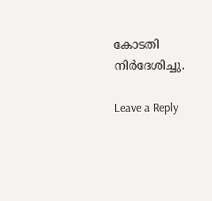കോടതി നിര്‍ദേശിച്ചു.

Leave a Reply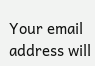Your email address will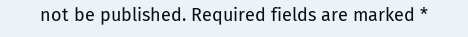not be published. Required fields are marked *